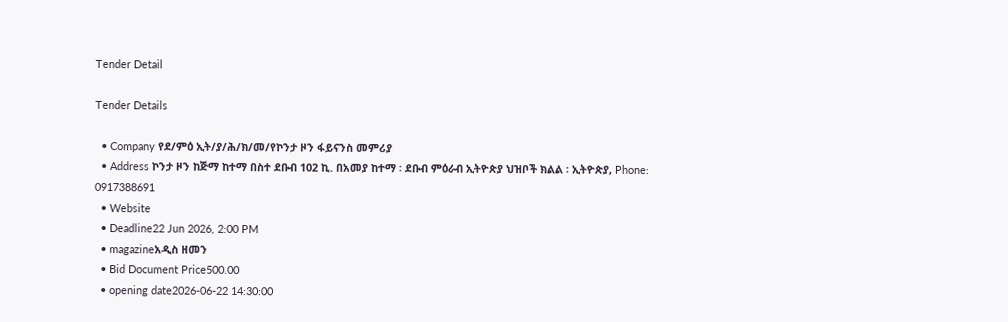Tender Detail

Tender Details

  • Company የደ/ምዕ ኢት/ያ/ሕ/ክ/መ/የኮንታ ዞን ፋይናንስ መምሪያ
  • Address ኮንታ ዞን ከጅማ ከተማ በስተ ደቡብ 102 ኪ. በአመያ ከተማ ፡ ደቡብ ምዕራብ ኢትዮጵያ ህዝቦች ክልል ፡ ኢትዮጵያ, Phone: 0917388691
  • Website
  • Deadline22 Jun 2026, 2:00 PM
  • magazineአዲስ ዘመን
  • Bid Document Price500.00
  • opening date2026-06-22 14:30:00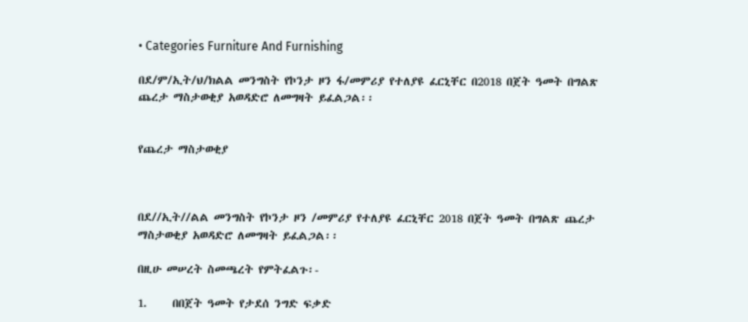• Categories Furniture And Furnishing

በደ/ም/ኢት/ህ/ክልል መንግስት የኮንታ ዞን ፋ/መምሪያ የተለያዩ ፈርኒቸር በ2018 በጀት ዓመት በግልጽ ጨረታ ማስታወቂያ አወዳድሮ ለመግዛት ይፈልጋል፡፡


የጨረታ ማስታወቂያ



በደ//ኢት//ልል መንግስት የኮንታ ዞን /መምሪያ የተለያዩ ፈርኒቸር 2018 በጀት ዓመት በግልጽ ጨረታ ማስታወቂያ አወዳድሮ ለመግዛት ይፈልጋል፡፡

በዚሁ መሠረት ስመጫረት የምትፈልጉ፡-

1.     በበጀት ዓመት የታደሰ ንግድ ፍቃድ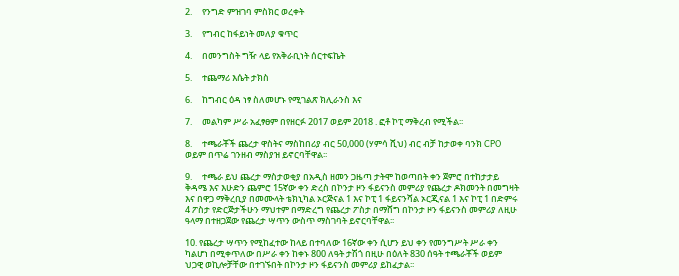2.     የንግድ ምዝገባ ምስክር ወረቀት

3.     የግብር ከፋይነት መለያ ቁጥር

4.     በመንግስት ግዥ ላይ የአቅራቢነት ሰርተፍኬት

5.     ተጨማሪ እሴት ታክስ

6.     ከግብር ዕዳ ነፃ ስለመሆኑ የሚገልጽ ክሊራንስ እና

7.     መልካም ሥራ አፈፃፀም በየዘርፉ 2017 ወይም 2018 . ፎቶ ኮፒ ማቅረብ የሚችል፡፡

8.     ተጫራቾች ጨረታ ዋስትና ማስከበሪያ ብር 50,000 (ሃምሳ ሺህ) ብር ብቻ ከታወቀ ባንክ CPO ወይም በጥሬ ገንዘብ ማስያዝ ይኖርባቸዋል፡፡

9.     ተጫራ ይህ ጨረታ ማስታወቂያ በአዲስ ዘመን ጋዜጣ ታትሞ ከወጣበት ቀን ጀምሮ በተከታታይ ቅዳሜ እና እሁድን ጨምሮ 15ኛው ቀን ድረስ በኮንታ ዞን ፋይናንስ መምሪያ የጨረታ ዶክመንት በመግዛት እና በዋጋ ማቅረቢያ በመሙላት ቴክኒካል ኦርጅናል 1 እና ኮፒ 1 ፋይናንሻል ኦርጂናል 1 እና ኮፒ 1 በድምሩ 4 ፖስታ የድርጅታችሁን ማህተም በማድረግ የጨረታ ፖስታ በማሸግ በኮንታ ዞን ፋይናንስ መምሪያ ለዚሁ ዓላማ በተዘጋጀው የጨረታ ሣጥን ውስጥ ማስገባት ይኖርባቸዋል፡፡

10. የጨረታ ሣጥን የሚከፈተው ከላይ በተባለው 16ኛው ቀን ሲሆን ይህ ቀን የመንግሥት ሥራ ቀን ካልሆነ በሚቀጥለው በሥራ ቀን ከቀኑ 800 ለዓት ታሽጎ በዚሁ በዕለት 830 ሰዓት ተጫራቾች ወይም ህጋዊ ወኪሎቻቸው በተገኙበት በኮንታ ዞን ፋይናንስ መምሪያ ይከፈታል፡፡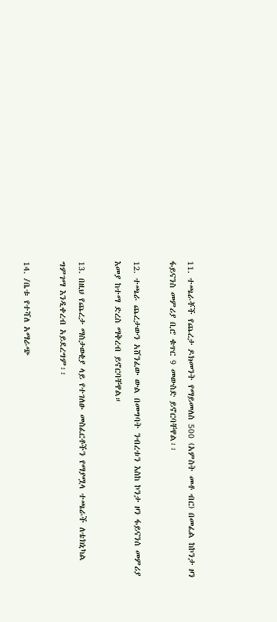11. ተጫራቾች የጨረታ ዶክመንት የማይመለስ 500 (አምስት መቶ ብር) በመፈል ከኮንታ ዞን ፋይናንስ መምሪያ ቢሮ ቁጥር 9 መውስድ ይኖርባቸዋል፡፡

12. ተጫራ ጨረታውን አሸንፈው ውል በመግባት ንብረቱን እስከ ኮንታ ዞን ፋይናንሰ መምሪያ እመያ ከተማ ድረስ ማቅረብ ይኖርባቸዋል።

13. በዚህ የጨረታ ማስታወቂያ ላይ የተገለፁ መስፈርቶችን የማያሟላ ተጫራች ለቴክኒካል ግምገማ እንዲቀረብ አይደረግም፡፡

14. /ቤቱ የተሻለ አማራጭ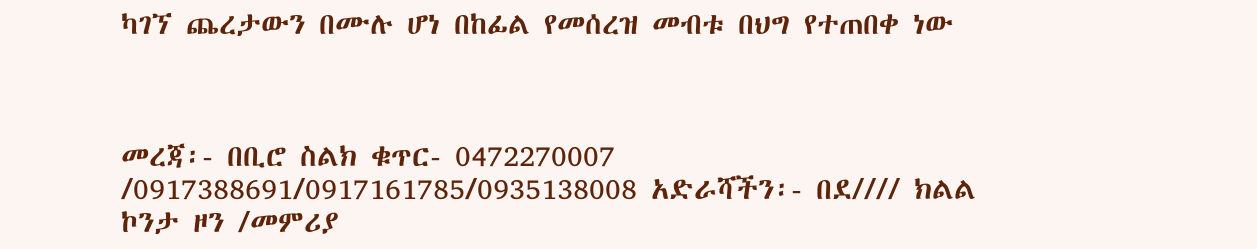ካገኘ ጨረታውን በሙሉ ሆነ በከፊል የመሰረዝ መብቱ በህግ የተጠበቀ ነው



መረጃ፡- በቢሮ ስልክ ቁጥር- 0472270007 /0917388691/0917161785/0935138008 አድራሻችን፡- በደ//// ክልል ኮንታ ዞን /መምሪያ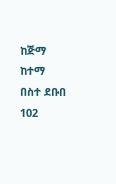ከጅማ ከተማ በስተ ደቡበ 102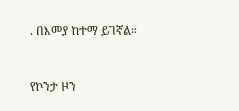. በእመያ ከተማ ይገኛል።



የኮንታ ዞን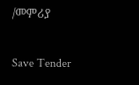/መምሪያ

Save Tender